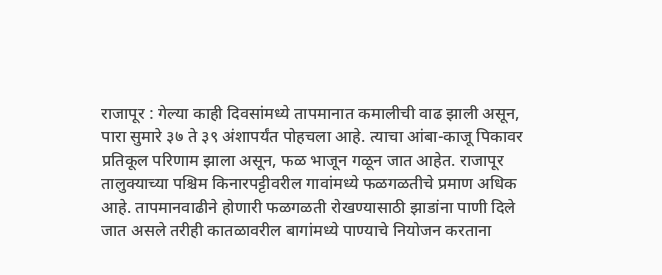राजापूर : गेल्या काही दिवसांमध्ये तापमानात कमालीची वाढ झाली असून, पारा सुमारे ३७ ते ३९ अंशापर्यंत पोहचला आहे. त्याचा आंबा-काजू पिकावर प्रतिकूल परिणाम झाला असून, फळ भाजून गळून जात आहेत. राजापूर तालुक्याच्या पश्चिम किनारपट्टीवरील गावांमध्ये फळगळतीचे प्रमाण अधिक आहे. तापमानवाढीने होणारी फळगळती रोखण्यासाठी झाडांना पाणी दिले जात असले तरीही कातळावरील बागांमध्ये पाण्याचे नियोजन करताना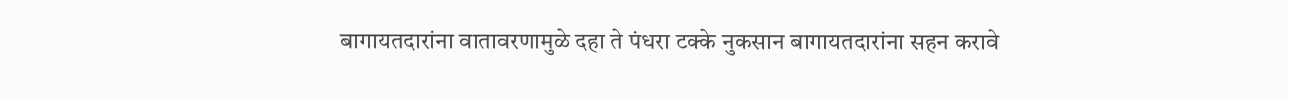बागायतदारांना वातावरणामुळे दहा ते पंधरा टक्के नुकसान बागायतदारांना सहन करावे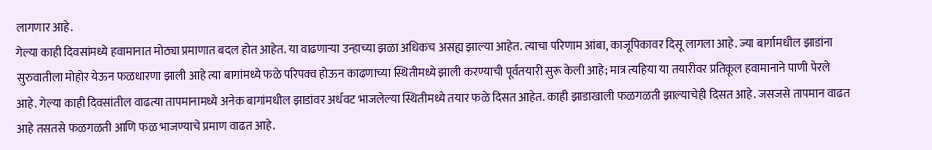लागणार आहे.
गेल्या काही दिवसांमध्ये हवामानात मोठ्या प्रमाणात बदल होत आहेत. या वाढणाऱ्या उन्हाच्या झळा अधिकच असह्य झाल्या आहेत. त्याचा परिणाम आंबा, काजूपिकावर दिसू लागला आहे. ज्या बार्गामधील झाडांना सुरुवातीला मोहोर येऊन फळधारणा झाली आहे त्या बागांमध्ये फळे परिपक्व होऊन काढणाच्या स्थितीमध्ये झाली करण्याची पूर्वतयारी सुरू केली आहे; मात्र त्यहिया या तयारीवर प्रतिकूल हवामानाने पाणी पेरले आहे. गेल्या काही दिवसांतील वाढत्या तापमानामध्ये अनेक बागांमधील झाडांवर अर्धवट भाजलेल्या स्थितीमध्ये तयार फळे दिसत आहेत. काही झाडाखाली फळगळती झाल्याचेही दिसत आहे. जसजसे तापमान वाढत आहे तसतसे फळगळती आणि फळ भाजण्याचे प्रमाण वाढत आहे.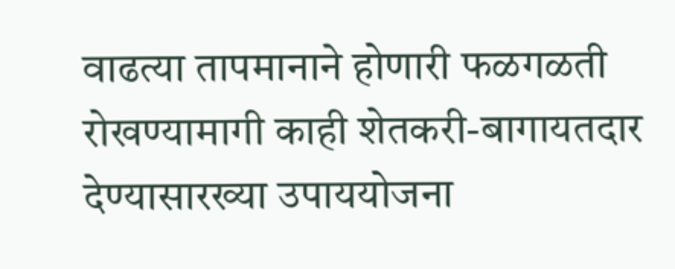वाढत्या तापमानाने होणारी फळगळती रोखण्यामागी काही शेतकरी-बागायतदार देण्यासारख्या उपाययोजना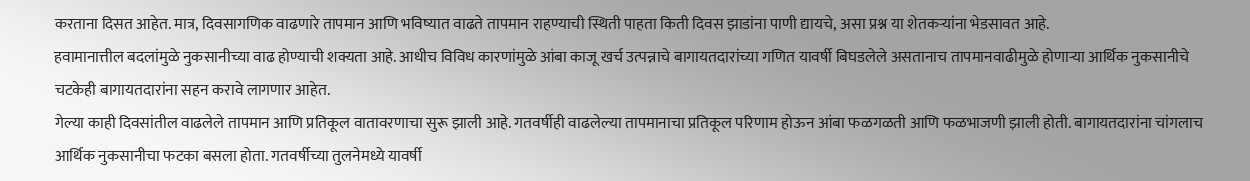करताना दिसत आहेत. मात्र, दिवसागणिक वाढणारे तापमान आणि भविष्यात वाढते तापमान राहण्याची स्थिती पाहता किती दिवस झाडांना पाणी द्यायचे, असा प्रश्न या शेतकऱ्यांना भेडसावत आहे.
हवामानात्तील बदलांमुळे नुकसानीच्या वाढ होण्याची शक्यता आहे. आधीच विविध कारणांमुळे आंबा काजू खर्च उत्पन्नाचे बागायतदारांच्या गणित यावर्षी बिघडलेले असतानाच तापमानवाढीमुळे होणाऱ्या आर्थिक नुकसानीचे चटकेही बागायतदारांना सहन करावे लागणार आहेत.
गेल्या काही दिवसांतील वाढलेले तापमान आणि प्रतिकूल वातावरणाचा सुरू झाली आहे. गतवर्षीही वाढलेल्या तापमानाचा प्रतिकूल परिणाम होऊन आंबा फळगळती आणि फळभाजणी झाली होती. बागायतदारांना चांगलाच आर्थिक नुकसानीचा फटका बसला होता. गतवर्षीच्या तुलनेमध्ये यावर्षी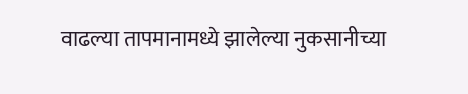वाढल्या तापमानामध्ये झालेल्या नुकसानीच्या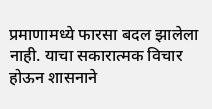प्रमाणामध्ये फारसा बदल झालेला नाही. याचा सकारात्मक विचार होऊन शासनाने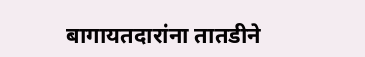बागायतदारांना तातडीने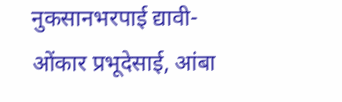नुकसानभरपाई द्यावी- ओंकार प्रभूदेसाई, आंबा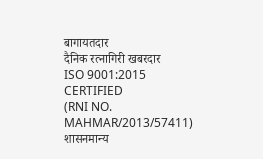बागायतदार
दैनिक रत्नागिरी खबरदार
ISO 9001:2015 CERTIFIED
(RNI NO. MAHMAR/2013/57411)
शासनमान्य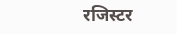रजिस्टर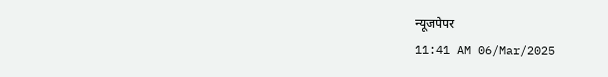न्यूजपेपर
11:41 AM 06/Mar/2025